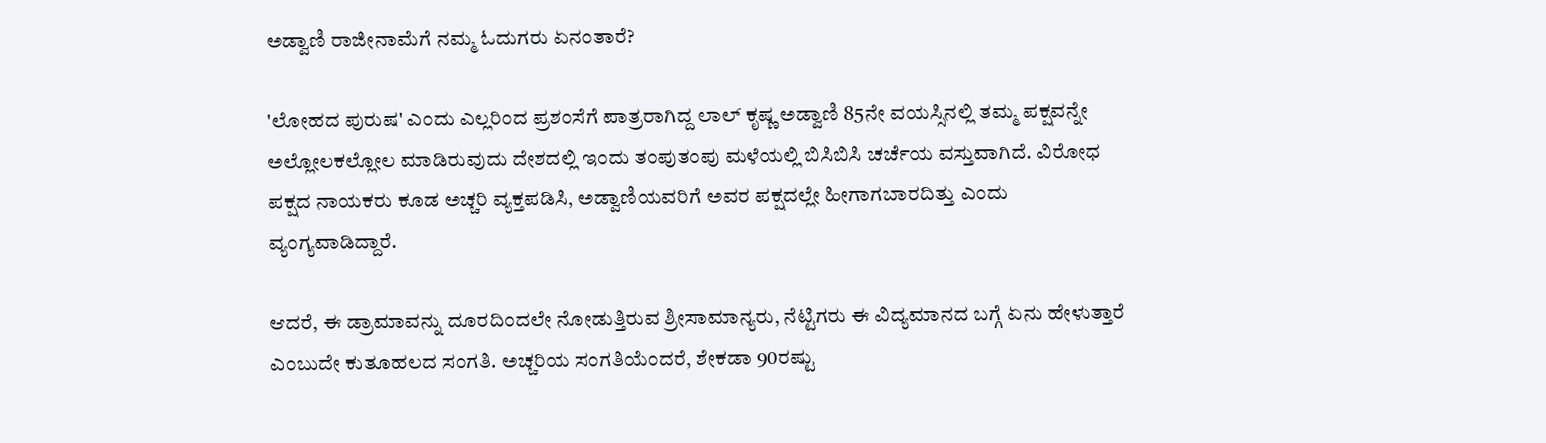ಅಡ್ವಾಣಿ ರಾಜೀನಾಮೆಗೆ ನಮ್ಮ ಓದುಗರು ಏನಂತಾರೆ?

'ಲೋಹದ ಪುರುಷ' ಎಂದು ಎಲ್ಲರಿಂದ ಪ್ರಶಂಸೆಗೆ ಪಾತ್ರರಾಗಿದ್ದ ಲಾಲ್ ಕೃಷ್ಣ ಅಡ್ವಾಣಿ 85ನೇ ವಯಸ್ಸಿನಲ್ಲಿ ತಮ್ಮ ಪಕ್ಷವನ್ನೇ ಅಲ್ಲೋಲಕಲ್ಲೋಲ ಮಾಡಿರುವುದು ದೇಶದಲ್ಲಿ ಇಂದು ತಂಪುತಂಪು ಮಳೆಯಲ್ಲಿ ಬಿಸಿಬಿಸಿ ಚರ್ಚೆಯ ವಸ್ತುವಾಗಿದೆ. ವಿರೋಧ ಪಕ್ಷದ ನಾಯಕರು ಕೂಡ ಅಚ್ಚರಿ ವ್ಯಕ್ತಪಡಿಸಿ, ಅಡ್ವಾಣಿಯವರಿಗೆ ಅವರ ಪಕ್ಷದಲ್ಲೇ ಹೀಗಾಗಬಾರದಿತ್ತು ಎಂದು ವ್ಯಂಗ್ಯವಾಡಿದ್ದಾರೆ.

ಆದರೆ, ಈ ಡ್ರಾಮಾವನ್ನು ದೂರದಿಂದಲೇ ನೋಡುತ್ತಿರುವ ಶ್ರೀಸಾಮಾನ್ಯರು, ನೆಟ್ಟಿಗರು ಈ ವಿದ್ಯಮಾನದ ಬಗ್ಗೆ ಏನು ಹೇಳುತ್ತಾರೆ ಎಂಬುದೇ ಕುತೂಹಲದ ಸಂಗತಿ. ಅಚ್ಚರಿಯ ಸಂಗತಿಯೆಂದರೆ, ಶೇಕಡಾ 90ರಷ್ಟು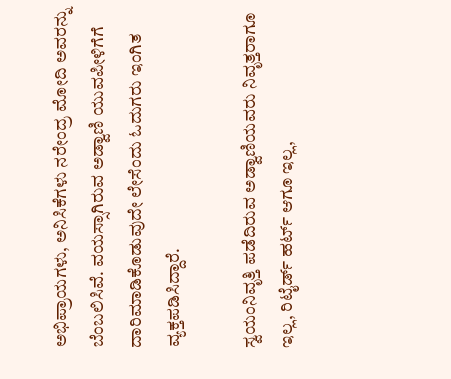ಅಭಿಪ್ರಾಯಗಳು, ಅನಿಸಿಕೆಗಳು ನರೇಂದ್ರ ಮೋದಿ ಅವರನ್ನು ಬೆಂಬಲಿಸಿವೆ. ವಯಸ್ಸಾಗಿರುವ ಅಡ್ವಾಣಿ ಯುವಪೀಳಿಗೆಗೆ ದಾರಿಮಾಡಿಕೊಡುವುದೇ ಲೇಸೆಂದು ಓದುಗರು ಇಂಗಿತ ವ್ಯಕ್ತಪಡಿಸಿದ್ದಾರೆ.

ಸ್ವಯಂನಿವೃತ್ತಿ ಪಡೆದಿರುವ ಅಡ್ವಾಣಿಯವರು ನಿವೃತ್ತರಾಗೂ ಇಲ್ಲ, ರಿಟೈರ್ಡ್ ಹರ್ಟ್ ಆಗೂ ಇಲ್ಲ,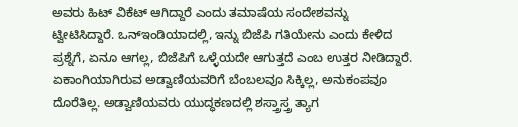ಅವರು ಹಿಟ್ ವಿಕೆಟ್ ಆಗಿದ್ದಾರೆ ಎಂದು ತಮಾಷೆಯ ಸಂದೇಶವನ್ನು ಟ್ವೀಟಿಸಿದ್ದಾರೆ. ಒನ್ಇಂಡಿಯಾದಲ್ಲಿ, ಇನ್ನು ಬಿಜೆಪಿ ಗತಿಯೇನು ಎಂದು ಕೇಳಿದ ಪ್ರಶ್ನೆಗೆ, ಏನೂ ಆಗಲ್ಲ, ಬಿಜೆಪಿಗೆ ಒಳ್ಳೆಯದೇ ಆಗುತ್ತದೆ ಎಂಬ ಉತ್ತರ ನೀಡಿದ್ದಾರೆ. ಏಕಾಂಗಿಯಾಗಿರುವ ಅಡ್ವಾಣಿಯವರಿಗೆ ಬೆಂಬಲವೂ ಸಿಕ್ಕಿಲ್ಲ, ಅನುಕಂಪವೂ ದೊರೆತಿಲ್ಲ. ಅಡ್ವಾಣಿಯವರು ಯುದ್ಧಕಣದಲ್ಲಿ ಶಸ್ತ್ರಾಸ್ತ್ರ ತ್ಯಾಗ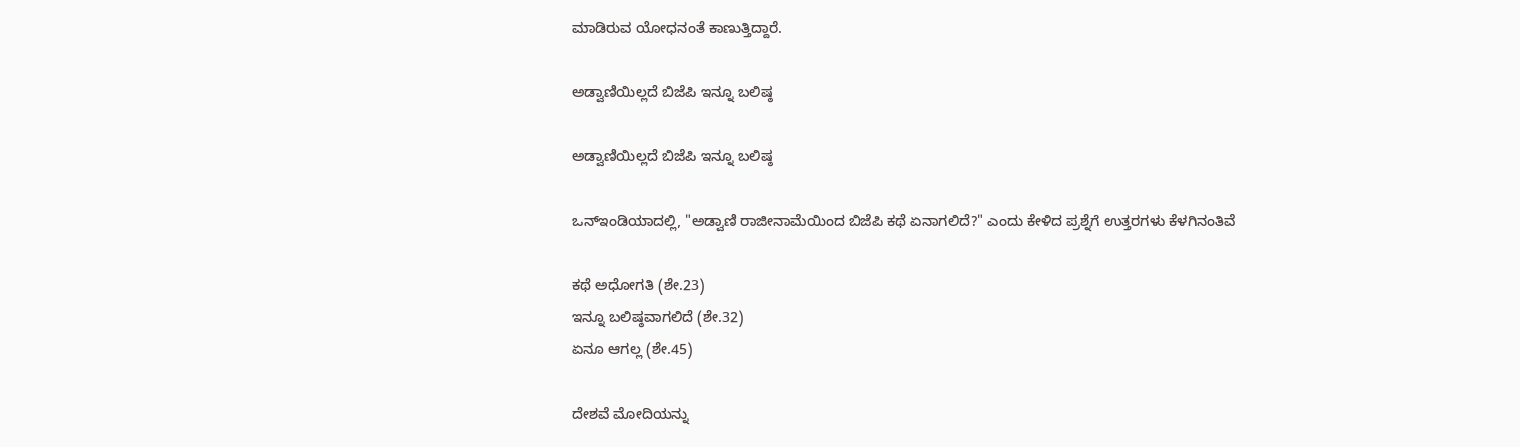ಮಾಡಿರುವ ಯೋಧನಂತೆ ಕಾಣುತ್ತಿದ್ದಾರೆ.

ಅಡ್ವಾಣಿಯಿಲ್ಲದೆ ಬಿಜೆಪಿ ಇನ್ನೂ ಬಲಿಷ್ಠ

ಅಡ್ವಾಣಿಯಿಲ್ಲದೆ ಬಿಜೆಪಿ ಇನ್ನೂ ಬಲಿಷ್ಠ

ಒನ್ಇಂಡಿಯಾದಲ್ಲಿ, "ಅಡ್ವಾಣಿ ರಾಜೀನಾಮೆಯಿಂದ ಬಿಜೆಪಿ ಕಥೆ ಏನಾಗಲಿದೆ?" ಎಂದು ಕೇಳಿದ ಪ್ರಶ್ನೆಗೆ ಉತ್ತರಗಳು ಕೆಳಗಿನಂತಿವೆ

ಕಥೆ ಅಧೋಗತಿ (ಶೇ.23)
ಇನ್ನೂ ಬಲಿಷ್ಠವಾಗಲಿದೆ (ಶೇ.32)
ಏನೂ ಆಗಲ್ಲ (ಶೇ.45)

ದೇಶವೆ ಮೋದಿಯನ್ನು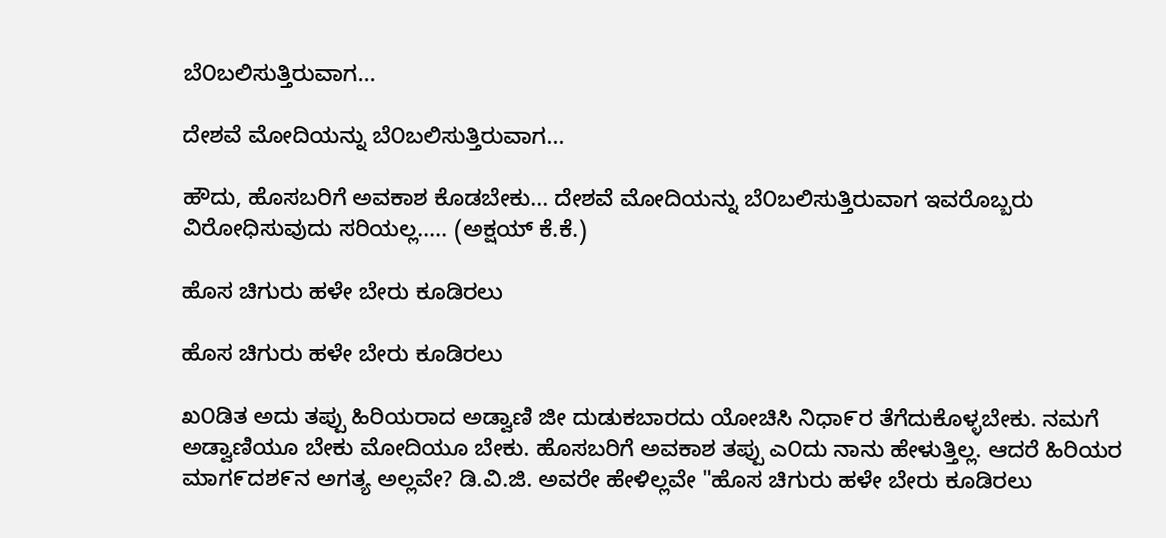ಬೆ೦ಬಲಿಸುತ್ತಿರುವಾಗ...

ದೇಶವೆ ಮೋದಿಯನ್ನು ಬೆ೦ಬಲಿಸುತ್ತಿರುವಾಗ...

ಹೌದು, ಹೊಸಬರಿಗೆ ಅವಕಾಶ ಕೊಡಬೇಕು... ದೇಶವೆ ಮೋದಿಯನ್ನು ಬೆ೦ಬಲಿಸುತ್ತಿರುವಾಗ ಇವರೊಬ್ಬರು ವಿರೋಧಿಸುವುದು ಸರಿಯಲ್ಲ..... (ಅಕ್ಷಯ್ ಕೆ.ಕೆ.)

ಹೊಸ ಚಿಗುರು ಹಳೇ ಬೇರು ಕೂಡಿರಲು

ಹೊಸ ಚಿಗುರು ಹಳೇ ಬೇರು ಕೂಡಿರಲು

ಖ೦ಡಿತ ಅದು ತಪ್ಪು ಹಿರಿಯರಾದ ಅಡ್ವಾಣಿ ಜೀ ದುಡುಕಬಾರದು ಯೋಚಿಸಿ ನಿಧಾ೯ರ ತೆಗೆದುಕೊಳ್ಳಬೇಕು. ನಮಗೆ ಅಡ್ವಾಣಿಯೂ ಬೇಕು ಮೋದಿಯೂ ಬೇಕು. ಹೊಸಬರಿಗೆ ಅವಕಾಶ ತಪ್ಪು ಎ೦ದು ನಾನು ಹೇಳುತ್ತಿಲ್ಲ. ಆದರೆ ಹಿರಿಯರ ಮಾಗ೯ದಶ೯ನ ಅಗತ್ಯ ಅಲ್ಲವೇ? ಡಿ.ವಿ.ಜಿ. ಅವರೇ ಹೇಳಿಲ್ಲವೇ "ಹೊಸ ಚಿಗುರು ಹಳೇ ಬೇರು ಕೂಡಿರಲು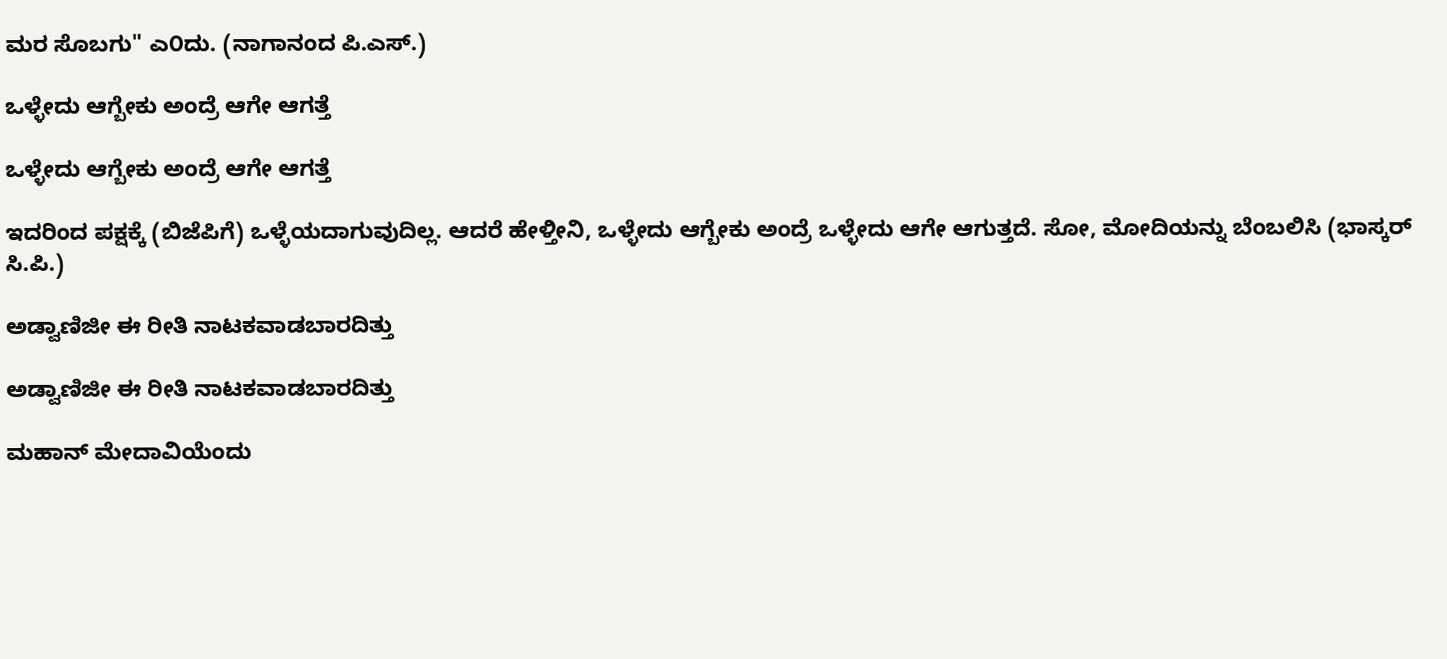ಮರ ಸೊಬಗು" ಎ೦ದು. (ನಾಗಾನಂದ ಪಿ.ಎಸ್.)

ಒಳ್ಳೇದು ಆಗ್ಬೇಕು ಅಂದ್ರೆ ಆಗೇ ಆಗತ್ತೆ

ಒಳ್ಳೇದು ಆಗ್ಬೇಕು ಅಂದ್ರೆ ಆಗೇ ಆಗತ್ತೆ

ಇದರಿಂದ ಪಕ್ಷಕ್ಕೆ (ಬಿಜೆಪಿಗೆ) ಒಳ್ಳೆಯದಾಗುವುದಿಲ್ಲ. ಆದರೆ ಹೇಳ್ತೀನಿ, ಒಳ್ಳೇದು ಆಗ್ಬೇಕು ಅಂದ್ರೆ ಒಳ್ಳೇದು ಆಗೇ ಆಗುತ್ತದೆ. ಸೋ, ಮೋದಿಯನ್ನು ಬೆಂಬಲಿಸಿ (ಭಾಸ್ಕರ್ ಸಿ.ಪಿ.)

ಅಡ್ವಾಣಿಜೀ ಈ ರೀತಿ ನಾಟಕವಾಡಬಾರದಿತ್ತು

ಅಡ್ವಾಣಿಜೀ ಈ ರೀತಿ ನಾಟಕವಾಡಬಾರದಿತ್ತು

ಮಹಾನ್ ಮೇದಾವಿಯೆಂದು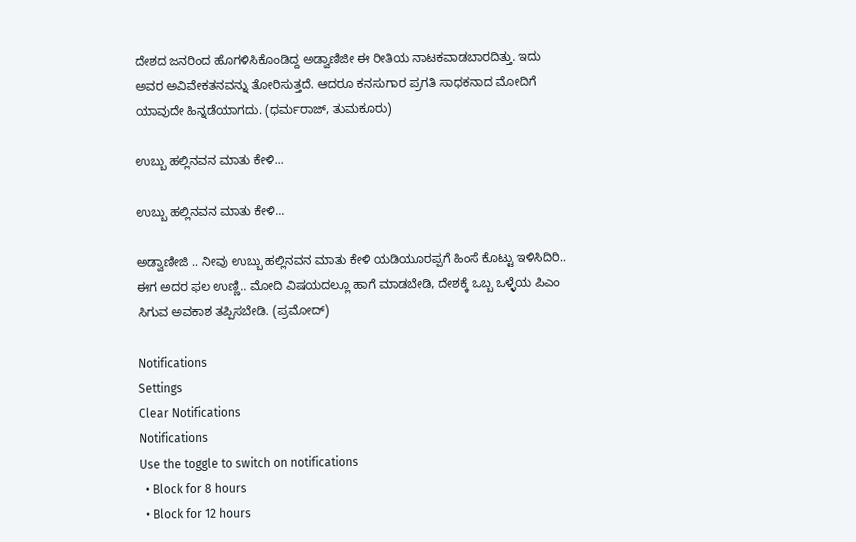ದೇಶದ ಜನರಿಂದ ಹೊಗಳಿಸಿಕೊಂಡಿದ್ದ ಅಡ್ವಾಣಿಜೀ ಈ ರೀತಿಯ ನಾಟಕವಾಡಬಾರದಿತ್ತು. ಇದು ಅವರ ಅವಿವೇಕತನವನ್ನು ತೋರಿಸುತ್ತದೆ. ಆದರೂ ಕನಸುಗಾರ ಪ್ರಗತಿ ಸಾಧಕನಾದ ಮೋದಿಗೆ ಯಾವುದೇ ಹಿನ್ನಡೆಯಾಗದು. (ಧರ್ಮರಾಜ್, ತುಮಕೂರು)

ಉಬ್ಬು ಹಲ್ಲಿನವನ ಮಾತು ಕೇಳಿ...

ಉಬ್ಬು ಹಲ್ಲಿನವನ ಮಾತು ಕೇಳಿ...

ಅಡ್ವಾಣೀಜಿ .. ನೀವು ಉಬ್ಬು ಹಲ್ಲಿನವನ ಮಾತು ಕೇಳಿ ಯಡಿಯೂರಪ್ಪಗೆ ಹಿಂಸೆ ಕೊಟ್ಟು ಇಳಿಸಿದಿರಿ.. ಈಗ ಅದರ ಫಲ ಉಣ್ಣಿ.. ಮೋದಿ ವಿಷಯದಲ್ಲೂ ಹಾಗೆ ಮಾಡಬೇಡಿ, ದೇಶಕ್ಕೆ ಒಬ್ಬ ಒಳ್ಳೆಯ ಪಿಎಂ ಸಿಗುವ ಅವಕಾಶ ತಪ್ಪಿಸಬೇಡಿ. (ಪ್ರಮೋದ್)

Notifications
Settings
Clear Notifications
Notifications
Use the toggle to switch on notifications
  • Block for 8 hours
  • Block for 12 hours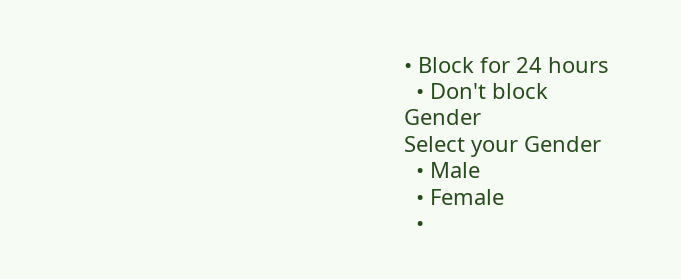• Block for 24 hours
  • Don't block
Gender
Select your Gender
  • Male
  • Female
  •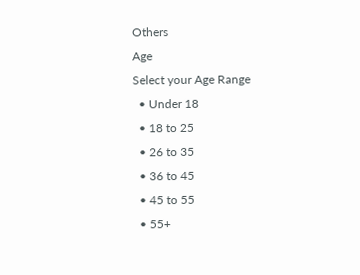Others
Age
Select your Age Range
  • Under 18
  • 18 to 25
  • 26 to 35
  • 36 to 45
  • 45 to 55
  • 55+